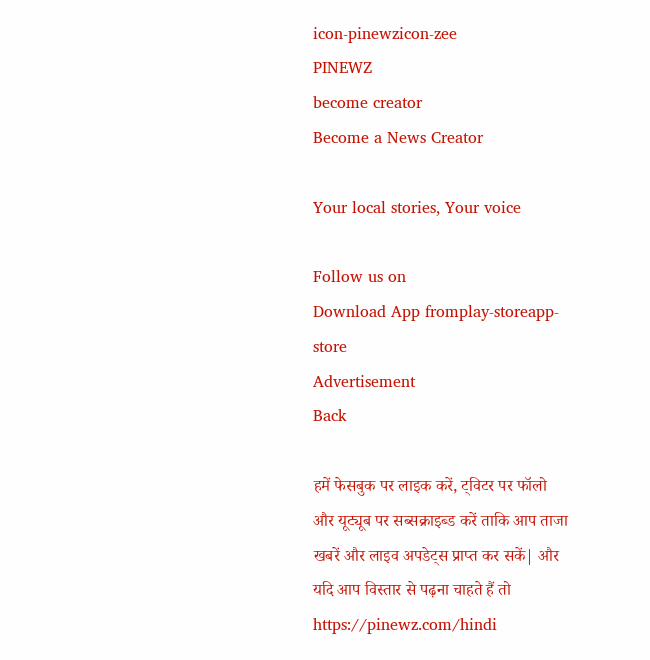icon-pinewzicon-zee
PINEWZ
become creator
Become a News Creator

Your local stories, Your voice

Follow us on
Download App fromplay-storeapp-store
Advertisement
Back

हमें फेसबुक पर लाइक करें, ट्विटर पर फॉलो और यूट्यूब पर सब्सक्राइब्ड करें ताकि आप ताजा खबरें और लाइव अपडेट्स प्राप्त कर सकें| और यदि आप विस्तार से पढ़ना चाहते हैं तो https://pinewz.com/hindi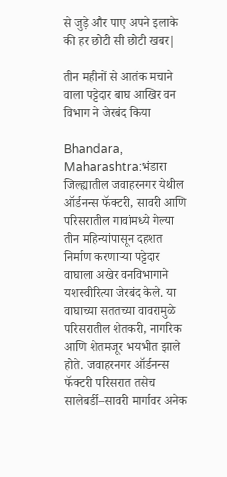से जुड़े और पाए अपने इलाके की हर छोटी सी छोटी खबर|

तीन महीनों से आतंक मचाने वाला पट्टेदार बाघ आखिर वन विभाग ने जेरबंद किया

Bhandara, Maharashtra:भंडारा जिल्ह्यातील जवाहरनगर येथील ऑर्डनन्स फॅक्टरी, सावरी आणि परिसरातील गावांमध्ये गेल्या तीन महिन्यांपासून दहशत निर्माण करणाऱ्या पट्टेदार वाघाला अखेर वनविभागाने यशस्वीरित्या जेरबंद केले. या वाघाच्या सततच्या वावरामुळे परिसरातील शेतकरी, नागरिक आणि शेतमजूर भयभीत झाले होते. जवाहरनगर ऑर्डनन्स फॅक्टरी परिसरात तसेच सालेबर्डी–सावरी मार्गावर अनेक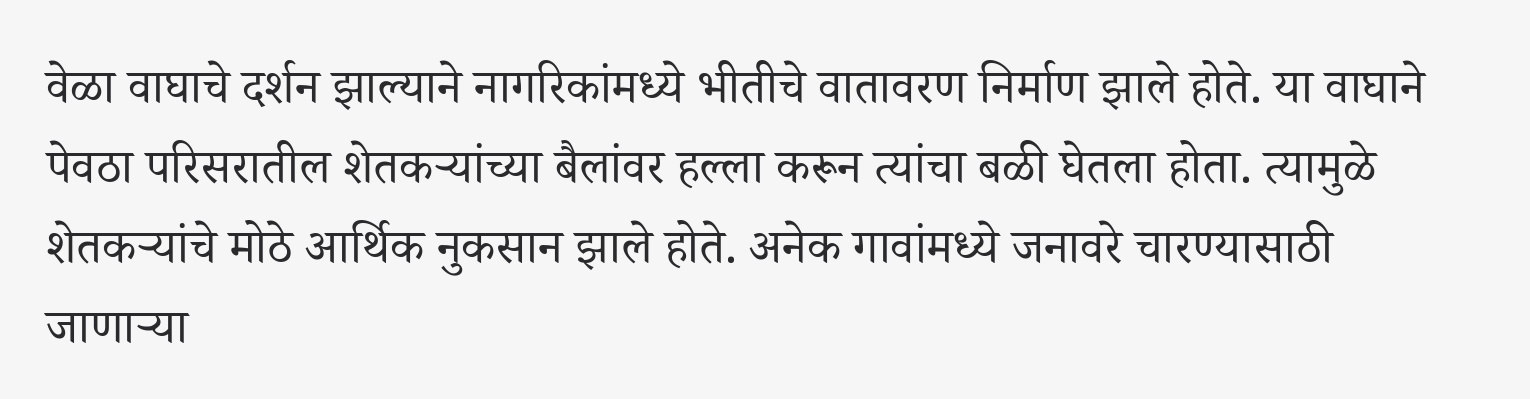वेळा वाघाचे दर्शन झाल्याने नागरिकांमध्ये भीतीचे वातावरण निर्माण झाले होते. या वाघाने पेवठा परिसरातील शेतकऱ्यांच्या बैलांवर हल्ला करून त्यांचा बळी घेतला होता. त्यामुळे शेतकऱ्यांचे मोठे आर्थिक नुकसान झाले होते. अनेक गावांमध्ये जनावरे चारण्यासाठी जाणाऱ्या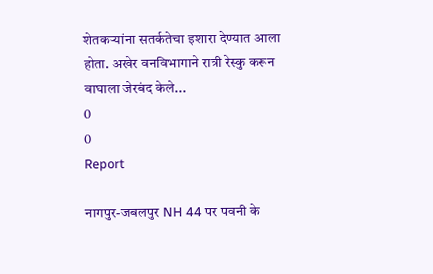शेतकऱ्यांना सतर्कतेचा इशारा देण्यात आला होता. अखेर वनविभागाने रात्री रेस्कु करून वाघाला जेरबंद केले...
0
0
Report

नागपुर-जबलपुर NH 44 पर पवनी के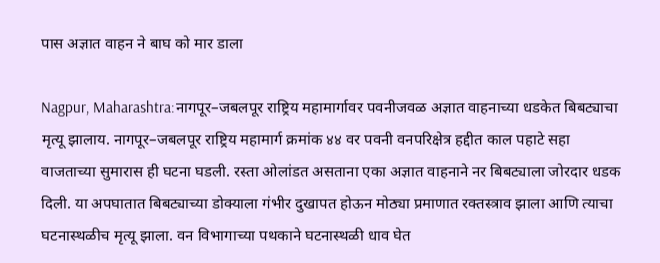पास अज्ञात वाहन ने बाघ को मार डाला

Nagpur, Maharashtra:नागपूर–जबलपूर राष्ट्रिय महामार्गावर पवनीजवळ अज्ञात वाहनाच्या धडकेत बिबट्याचा मृत्यू झालाय. नागपूर–जबलपूर राष्ट्रिय महामार्ग क्रमांक ४४ वर पवनी वनपरिक्षेत्र हद्दीत काल पहाटे सहा वाजताच्या सुमारास ही घटना घडली. रस्ता ओलांडत असताना एका अज्ञात वाहनाने नर बिबट्याला जोरदार धडक दिली. या अपघातात बिबट्याच्या डोक्याला गंभीर दुखापत होऊन मोठ्या प्रमाणात रक्तस्त्राव झाला आणि त्याचा घटनास्थळीच मृत्यू झाला. वन विभागाच्या पथकाने घटनास्थळी धाव घेत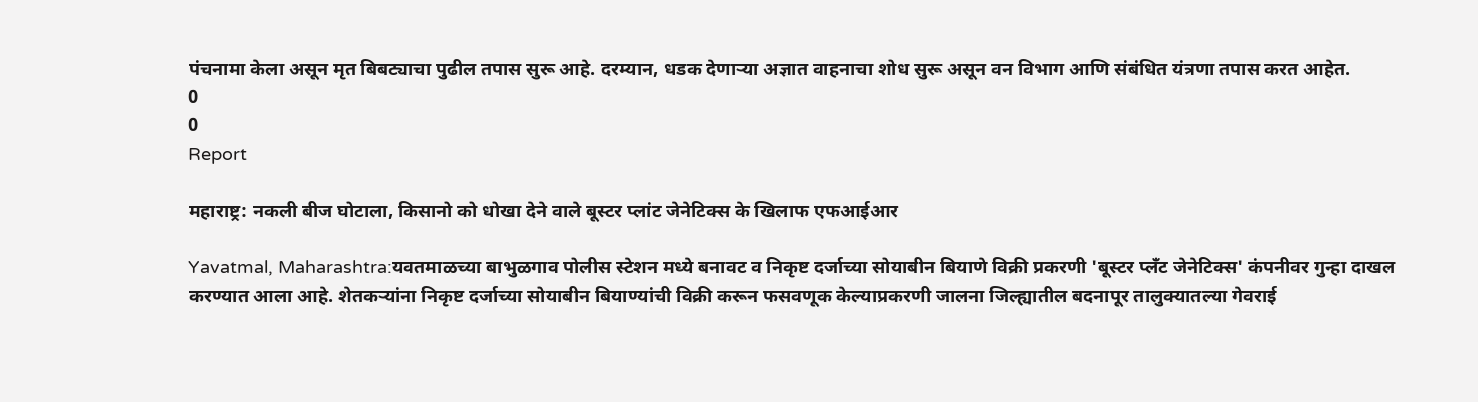पंचनामा केला असून मृत बिबट्याचा पुढील तपास सुरू आहे. दरम्यान, धडक देणाऱ्या अज्ञात वाहनाचा शोध सुरू असून वन विभाग आणि संबंधित यंत्रणा तपास करत आहेत.
0
0
Report

महाराष्ट्र: नकली बीज घोटाला, किसानो को धोखा देने वाले बूस्टर प्लांट जेनेटिक्स के खिलाफ एफआईआर

Yavatmal, Maharashtra:यवतमाळच्या बाभुळगाव पोलीस स्टेशन मध्ये बनावट व निकृष्ट दर्जाच्या सोयाबीन बियाणे विक्री प्रकरणी 'बूस्टर प्लॅंट जेनेटिक्स' कंपनीवर गुन्हा दाखल करण्यात आला आहे. शेतकऱ्यांना निकृष्ट दर्जाच्या सोयाबीन बियाण्यांची विक्री करून फसवणूक केल्याप्रकरणी जालना जिल्ह्यातील बदनापूर तालुक्यातल्या गेवराई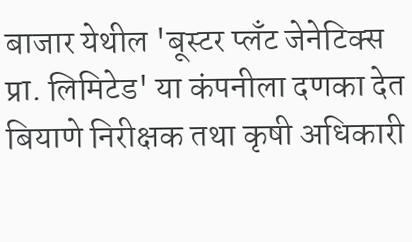बाजार येथील 'बूस्टर प्लॅंट जेनेटिक्स प्रा. लिमिटेड' या कंपनीला दणका देत बियाणे निरीक्षक तथा कृषी अधिकारी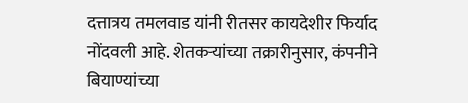दत्तात्रय तमलवाड यांनी रीतसर कायदेशीर फिर्याद नोंदवली आहे. शेतकऱ्यांच्या तक्रारीनुसार, कंपनीने बियाण्यांच्या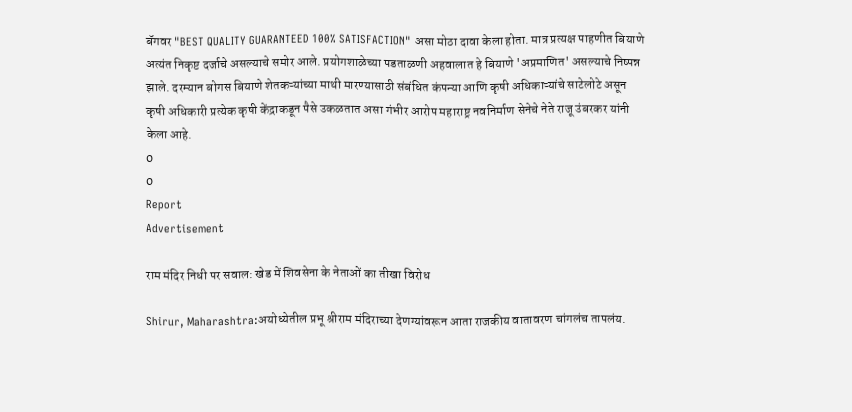बॅगवर "BEST QUALITY GUARANTEED 100% SATISFACTION" असा मोठा दावा केला होता. मात्र प्रत्यक्ष पाहणीत बियाणे अत्यंत निकृष्ट दर्जाचे असल्याचे समोर आले. प्रयोगशाळेच्या पडताळणी अहवालात हे बियाणे 'अप्रमाणित' असल्याचे निष्पन्न झाले. दरम्यान बोगस बियाणे शेतकऱ्यांच्या माथी मारण्यासाठी संबंधित कंपन्या आणि कृषी अधिकाऱ्यांचे साटेलोटे असून कृषी अधिकारी प्रत्येक कृषी केंद्राकडून पैसे उकळतात असा गंभीर आरोप महाराष्ट्र नवनिर्माण सेनेचे नेते राजू उंबरकर यांनी केला आहे.
0
0
Report
Advertisement

राम मंदिर निधी पर सवाल: खेड में शिवसेना के नेताओं का तीखा विरोध

Shirur, Maharashtra:अयोध्येतील प्रभू श्रीराम मंदिराच्या देणग्यांवरून आता राजकीय वातावरण चांगलंच तापलंय.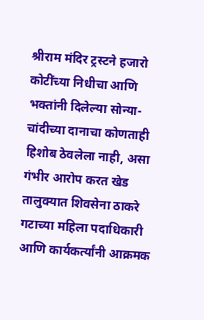श्रीराम मंदिर ट्रस्टने हजारो कोटींच्या निधीचा आणि भक्तांनी दिलेल्या सोन्या-चांदीच्या दानाचा कोणताही हिशोब ठेवलेला नाही, असा गंभीर आरोप करत खेड तालुक्यात शिवसेना ठाकरे गटाच्या महिला पदाधिकारी आणि कार्यकर्त्यांनी आक्रमक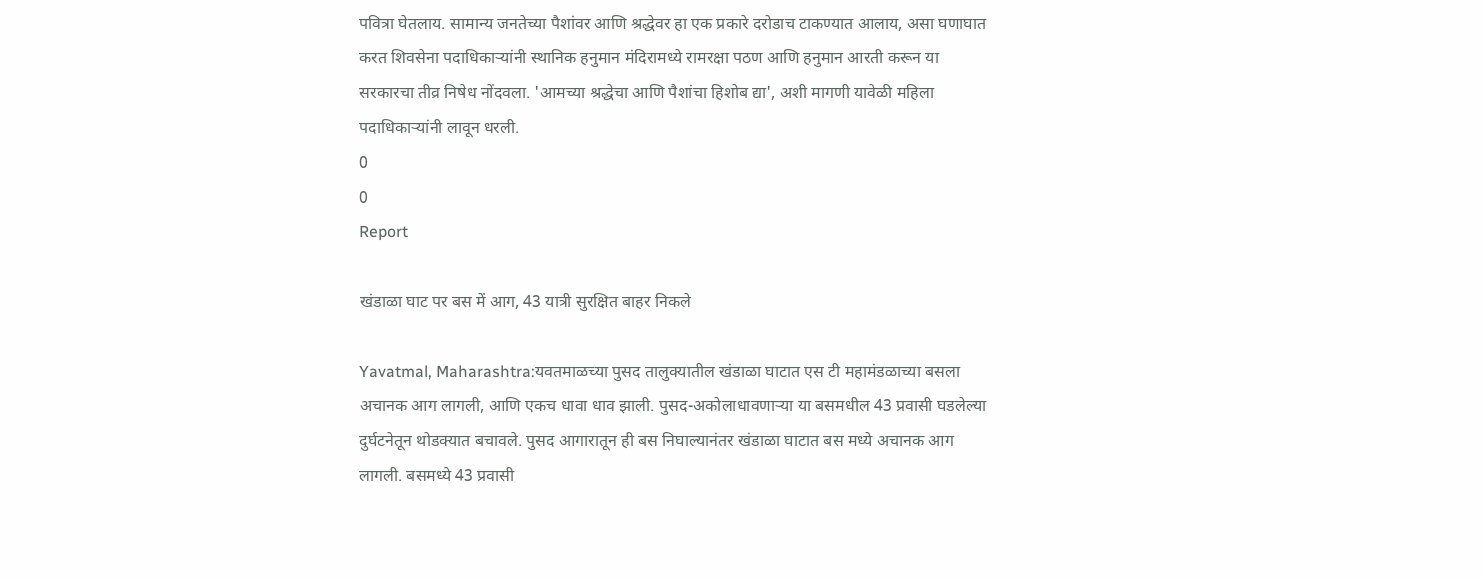पवित्रा घेतलाय. सामान्य जनतेच्या पैशांवर आणि श्रद्धेवर हा एक प्रकारे दरोडाच टाकण्यात आलाय, असा घणाघात करत शिवसेना पदाधिकाऱ्यांनी स्थानिक हनुमान मंदिरामध्ये रामरक्षा पठण आणि हनुमान आरती करून या सरकारचा तीव्र निषेध नोंदवला. 'आमच्या श्रद्धेचा आणि पैशांचा हिशोब द्या', अशी मागणी यावेळी महिला पदाधिकाऱ्यांनी लावून धरली.
0
0
Report

खंडाळा घाट पर बस में आग, 43 यात्री सुरक्षित बाहर निकले

Yavatmal, Maharashtra:यवतमाळच्या पुसद तालुक्यातील खंडाळा घाटात एस टी महामंडळाच्या बसला अचानक आग लागली, आणि एकच धावा धाव झाली. पुसद-अकोलाधावणाऱ्या या बसमधील 43 प्रवासी घडलेल्या दुर्घटनेतून थोडक्यात बचावले. पुसद आगारातून ही बस निघाल्यानंतर खंडाळा घाटात बस मध्ये अचानक आग लागली. बसमध्ये 43 प्रवासी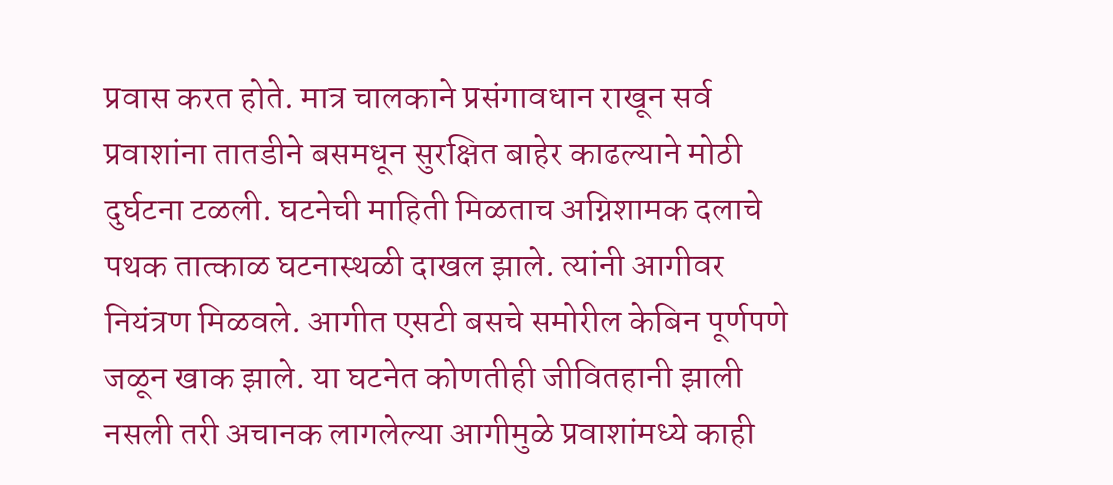प्रवास करत होते. मात्र चालकाने प्रसंगावधान राखून सर्व प्रवाशांना तातडीने बसमधून सुरक्षित बाहेर काढल्याने मोठी दुर्घटना टळली. घटनेची माहिती मिळताच अग्निशामक दलाचे पथक तात्काळ घटनास्थळी दाखल झाले. त्यांनी आगीवर नियंत्रण मिळवले. आगीत एसटी बसचे समोरील केबिन पूर्णपणे जळून खाक झाले. या घटनेत कोणतीही जीवितहानी झाली नसली तरी अचानक लागलेल्या आगीमुळे प्रवाशांमध्ये काही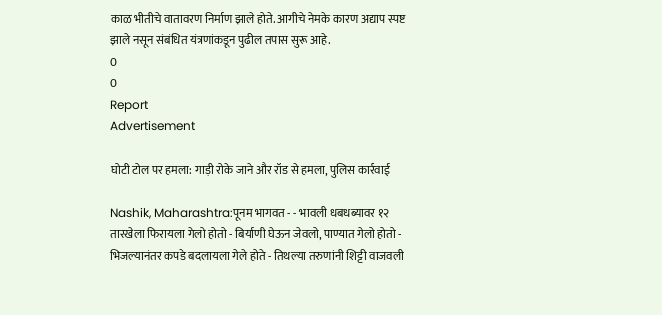काळ भीतीचे वातावरण निर्माण झाले होते. आगीचे नेमके कारण अद्याप स्पष्ट झाले नसून संबंधित यंत्रणांकडून पुढील तपास सुरू आहे.
0
0
Report
Advertisement

घोटी टोल पर हमला: गाड़ी रोके जाने और रॉड से हमला, पुलिस कार्रवाई

Nashik, Maharashtra:पूनम भागवत - - भावली धबधब्यावर १२ तारखेला फिरायला गेलो होतो - बिर्याणी घेऊन जेवलो, पाण्यात गेलो होतो - भिजल्यानंतर कपडे बदलायला गेले होते - तिथल्या तरुणांनी शिट्टी वाजवली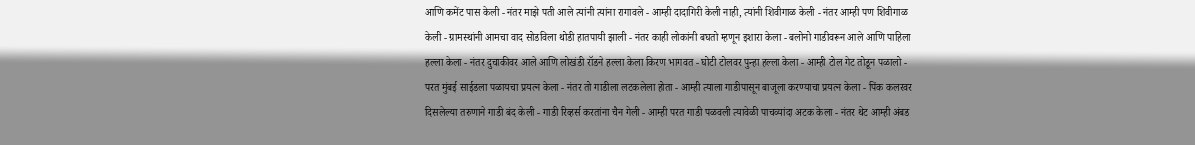आणि कमेंट पास केली - नंतर माझे पती आले त्यांनी त्यांना रागावले - आम्ही दादागिरी केली नाही, त्यांनी शिवीगाळ केली - नंतर आम्ही पण शिवीगाळ केली - ग्रामस्थांनी आमचा वाद सोडविला थोडी हातपायी झाली - नंतर काही लोकांनी बघतो म्हणून इशारा केला - बलोनो गाडीवरून आले आणि पाहिला हल्ला केला - नंतर दुचाकीवर आले आणि लोखंडी रॉडने हल्ला केला किरण भागवत - घोटी टोलवर पुन्हा हल्ला केला - आम्ही टोल गेट तोडून पळालो - परत मुंबई साईडला पळायचा प्रयत्न केला - नंतर तो गाडीला लटकलेला होता - आम्ही त्याला गाडीपासून बाजूला करण्याचा प्रयत्न केला - पिंक कलरवर दिसलेल्या तरुणाने गाडी बंद केली - गाडी रिव्हर्स करतांना चैन गेली - आम्ही परत गाडी पळवली त्यावेळी पाचव्यांदा अटक केला - नंतर थेट आम्ही अंबड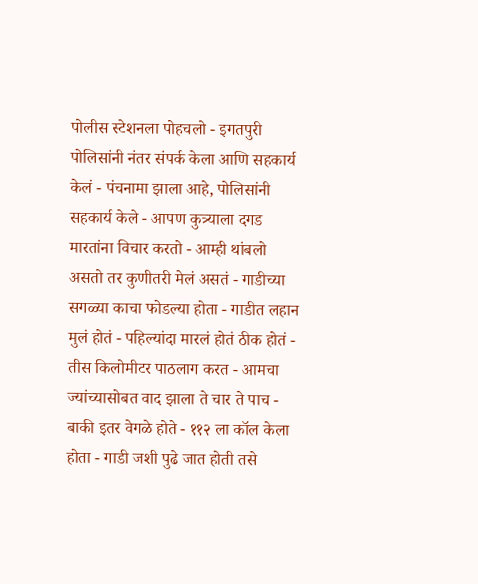पोलीस स्टेशनला पोहचलो - इगतपुरी पोलिसांनी नंतर संपर्क केला आणि सहकार्य केलं - पंचनामा झाला आहे, पोलिसांनी सहकार्य केले - आपण कुत्र्याला दगड मारतांना विचार करतो - आम्ही थांबलो असतो तर कुणीतरी मेलं असतं - गाडीच्या सगळ्या काचा फोडल्या होता - गाडीत लहान मुलं होतं - पहिल्यांदा मारलं होतं ठीक होतं - तीस किलोमीटर पाठलाग करत - आमचा ज्यांच्यासोबत वाद झाला ते चार ते पाच - बाकी इतर वेगळे होते - ११२ ला कॉल केला होता - गाडी जशी पुढे जात होती तसे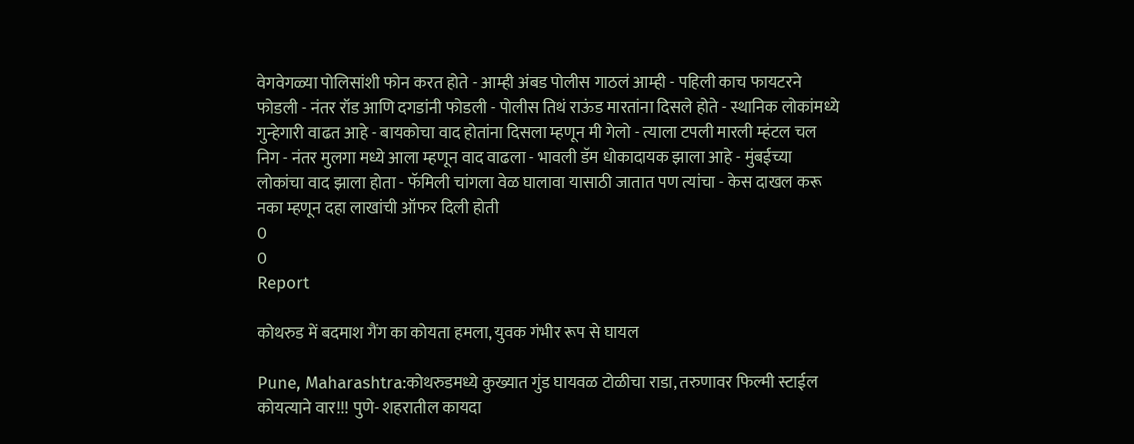वेगवेगळ्या पोलिसांशी फोन करत होते - आम्ही अंबड पोलीस गाठलं आम्ही - पहिली काच फायटरने फोडली - नंतर रॉड आणि दगडांनी फोडली - पोलीस तिथं राऊंड मारतांना दिसले होते - स्थानिक लोकांमध्ये गुन्हेगारी वाढत आहे - बायकोचा वाद होतांना दिसला म्हणून मी गेलो - त्याला टपली मारली म्हंटल चल निग - नंतर मुलगा मध्ये आला म्हणून वाद वाढला - भावली डॅम धोकादायक झाला आहे - मुंबईच्या लोकांचा वाद झाला होता - फॅमिली चांगला वेळ घालावा यासाठी जातात पण त्यांचा - केस दाखल करू नका म्हणून दहा लाखांची ऑफर दिली होती
0
0
Report

कोथरुड में बदमाश गैंग का कोयता हमला, युवक गंभीर रूप से घायल

Pune, Maharashtra:कोथरुडमध्ये कुख्यात गुंड घायवळ टोळीचा राडा, तरुणावर फिल्मी स्टाईल कोयत्याने वार!!! पुणे- शहरातील कायदा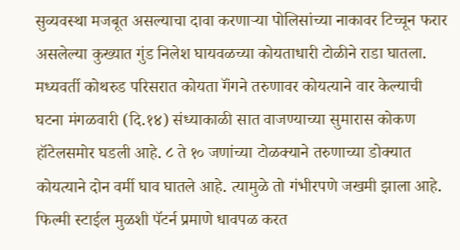सुव्यवस्था मजबूत असल्याचा दावा करणाऱ्या पोलिसांच्या नाकावर टिच्चून फरार असलेल्या कुख्यात गुंड निलेश घायवळच्या कोयताधारी टोळीने राडा घातला. मध्यवर्ती कोथरुड परिसरात कोयता गॅंगने तरुणावर कोयत्याने वार केल्याची घटना मंगळवारी (दि.१४) संध्याकाळी सात वाजण्याच्या सुमारास कोकण हॉटेलसमोर घडली आहे. ८ ते १० जणांच्या टोळक्याने तरुणाच्या डोक्यात कोयत्याने दोन वर्मी घाव घातले आहे. त्यामुळे तो गंभीरपणे जखमी झाला आहे. फिल्मी स्टाईल मुळशी पॅटर्न प्रमाणे धावपळ करत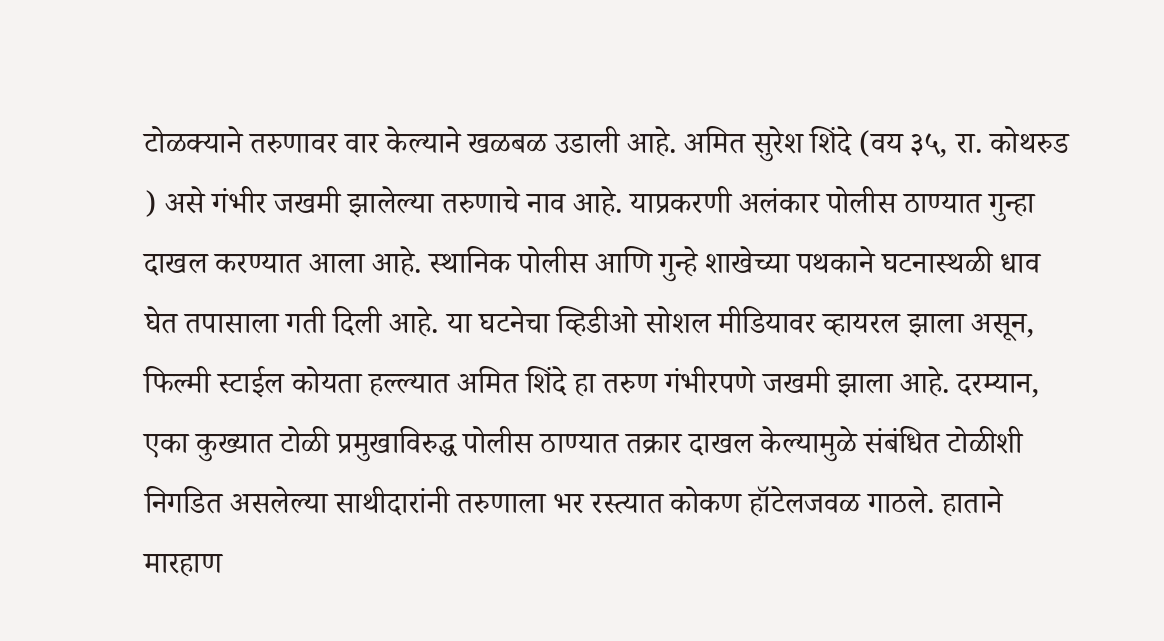टोळक्याने तरुणावर वार केल्याने खळबळ उडाली आहे. अमित सुरेश शिंदे (वय ३५, रा. कोथरुड ) असे गंभीर जखमी झालेल्या तरुणाचे नाव आहे. याप्रकरणी अलंकार पोलीस ठाण्यात गुन्हा दाखल करण्यात आला आहे. स्थानिक पोलीस आणि गुन्हे शाखेच्या पथकाने घटनास्थळी धाव घेत तपासाला गती दिली आहे. या घटनेचा व्हिडीओ सोशल मीडियावर व्हायरल झाला असून, फिल्मी स्टाईल कोयता हल्ल्यात अमित शिंदे हा तरुण गंभीरपणे जखमी झाला आहे. दरम्यान, एका कुख्यात टोळी प्रमुखाविरुद्ध पोलीस ठाण्यात तक्रार दाखल केल्यामुळे संबंधित टोळीशी निगडित असलेल्या साथीदारांनी तरुणाला भर रस्त्यात कोकण हॉटेलजवळ गाठले. हाताने मारहाण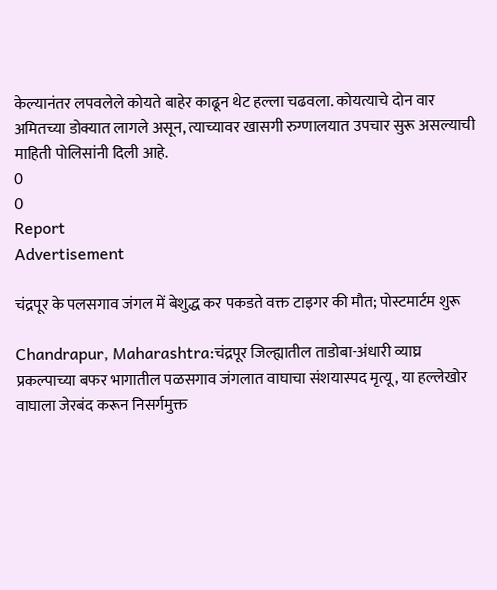केल्यानंतर लपवलेले कोयते बाहेर काढून थेट हल्ला चढवला. कोयत्याचे दोन वार अमितच्या डोक्यात लागले असून, त्याच्यावर खासगी रुग्णालयात उपचार सुरू असल्याची माहिती पोलिसांनी दिली आहे.
0
0
Report
Advertisement

चंद्रपूर के पलसगाव जंगल में बेशुद्ध कर पकडते वक्त टाइगर की मौत; पोस्टमार्टम शुरू

Chandrapur, Maharashtra:चंद्रपूर जिल्ह्यातील ताडोबा-अंधारी व्याघ्र प्रकल्पाच्या बफर भागातील पळसगाव जंगलात वाघाचा संशयास्पद मृत्यू, या हल्लेखोर वाघाला जेरबंद करून निसर्गमुक्त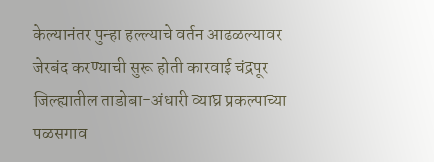केल्यानंतर पुन्हा हल्ल्याचे वर्तन आढळल्यावर जेरबंद करण्याची सुरू होती कारवाई चंद्रपूर जिल्ह्यातील ताडोबा-अंधारी व्याघ्र प्रकल्पाच्या पळसगाव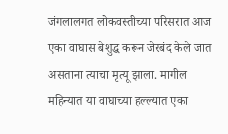जंगलालगत लोकवस्तीच्या परिसरात आज एका वाघास बेशुद्ध करून जेरबंद केले जात असताना त्याचा मृत्यू झाला. मागील महिन्यात या वाघाच्या हल्ल्यात एका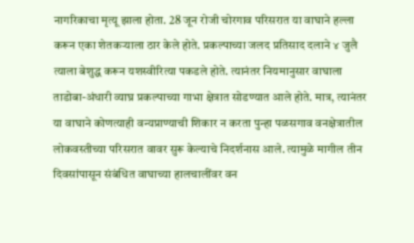नागरिकाचा मृत्यू झाला होता. 28 जून रोजी चोरगाव परिसरात या वाघाने हल्ला करून एका शेतकऱ्याला ठार केले होते. प्रकल्पाच्या जलद प्रतिसाद दलाने ४ जुलै त्याला बेशुद्ध करून यशस्वीरित्या पकडले होते. त्यानंतर नियमानुसार वाघाला ताडोबा-अंधारी व्याघ्र प्रकल्पाच्या गाभा क्षेत्रात सोडण्यात आले होते. मात्र, त्यानंतर या वाघाने कोणत्याही वन्यप्राण्याची शिकार न करता पुन्हा पळसगाव वनक्षेत्रातील लोकवस्तीच्या परिसरात वावर सुरू केल्याचे निदर्शनास आले. त्यामुळे मागील तीन दिवसांपासून संबंधित वाघाच्या हालचालींवर वन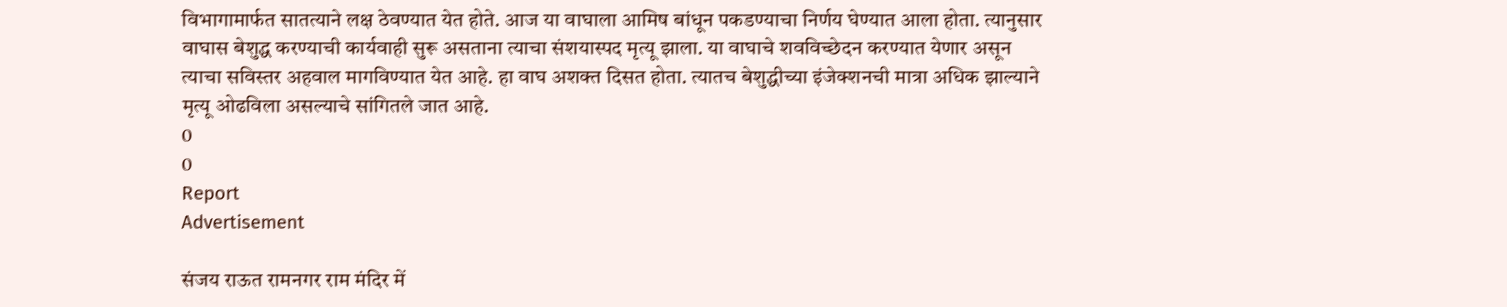विभागामार्फत सातत्याने लक्ष ठेवण्यात येत होते. आज या वाघाला आमिष बांधून पकडण्याचा निर्णय घेण्यात आला होता. त्यानुसार वाघास बेशुद्ध करण्याची कार्यवाही सुरू असताना त्याचा संशयास्पद मृत्यू झाला. या वाघाचे शवविच्छेदन करण्यात येणार असून त्याचा सविस्तर अहवाल मागविण्यात येत आहे. हा वाघ अशक्त दिसत होता. त्यातच बेशुद्धीच्या इंजेक्शनची मात्रा अधिक झाल्याने मृत्यू ओढविला असल्याचे सांगितले जात आहे.
0
0
Report
Advertisement

संजय राऊत रामनगर राम मंदिर में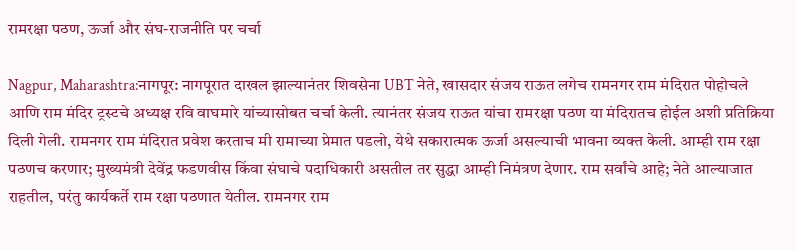रामरक्षा पठण, ऊर्जा और संघ-राजनीति पर चर्चा

Nagpur, Maharashtra:नागपूर: नागपूरात दाखल झाल्यानंतर शिवसेना UBT नेते, खासदार संजय राऊत लगेच रामनगर राम मंदिरात पोहोचले आणि राम मंदिर ट्रस्टचे अध्यक्ष रवि वाघमारे यांच्यासोबत चर्चा केली. त्यानंतर संजय राऊत यांचा रामरक्षा पठण या मंदिरातच होईल अशी प्रतिक्रिया दिली गेली. रामनगर राम मंदिरात प्रवेश करताच मी रामाच्या प्रेमात पडलो, येथे सकारात्मक ऊर्जा असल्याची भावना व्यक्त केली. आम्ही राम रक्षा पठणच करणार; मुख्यमंत्री देवेंद्र फडणवीस किंवा संघाचे पदाधिकारी असतील तर सुद्धा आम्ही निमंत्रण देणार. राम सर्वांचे आहे; नेते आल्याजात राहतील, परंतु कार्यकर्ते राम रक्षा पठणात येतील. रामनगर राम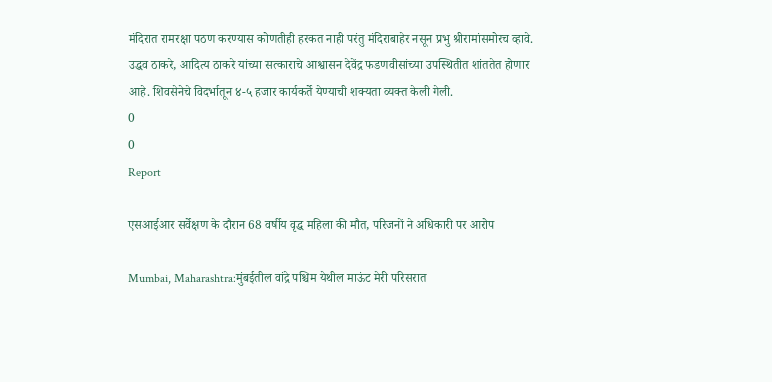मंदिरात रामरक्षा पठण करण्यास कोणतीही हरकत नाही परंतु मंदिराबाहेर नसून प्रभु श्रीरामांसमोरच व्हावे. उद्धव ठाकरे, आदित्य ठाकरे यांच्या सत्काराचे आश्वासन देवेंद्र फडणवीसांच्या उपस्थितीत शांततेत होणार आहे. शिवसेनेचे विदर्भातून ४-५ हजार कार्यकर्ते येण्याची शक्यता व्यक्त केली गेली.
0
0
Report

एसआईआर सर्वेक्षण के दौरान 68 वर्षीय वृद्ध महिला की मौत, परिजनों ने अधिकारी पर आरोप

Mumbai, Maharashtra:मुंबईतील वांद्रे पश्चिम येथील माऊंट मेरी परिसरात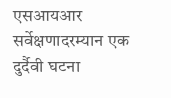एसआयआर सर्वेक्षणादरम्यान एक दुर्दैवी घटना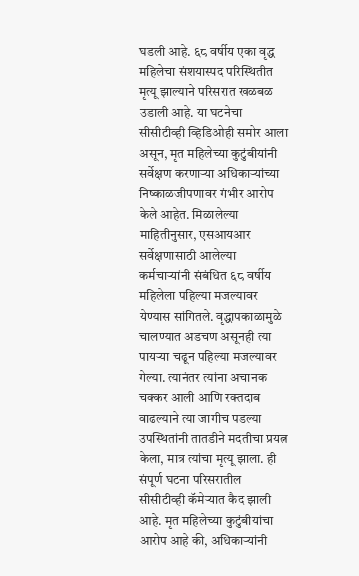घडली आहे. ६८ वर्षीय एका वृद्ध महिलेचा संशयास्पद परिस्थितीत मृत्यू झाल्याने परिसरात खळबळ उडाली आहे. या घटनेचा सीसीटीव्ही व्हिडिओही समोर आला असून, मृत महिलेच्या कुटुंबीयांनी सर्वेक्षण करणाऱ्या अधिकाऱ्यांच्या निष्काळजीपणावर गंभीर आरोप केले आहेत. मिळालेल्या माहितीनुसार, एसआयआर सर्वेक्षणासाठी आलेल्या कर्मचाऱ्यांनी संबंधित ६८ वर्षीय महिलेला पहिल्या मजल्यावर येण्यास सांगितले. वृद्धापकाळामुळे चालण्यात अडचण असूनही त्या पायऱ्या चढून पहिल्या मजल्यावर गेल्या. त्यानंतर त्यांना अचानक चक्कर आली आणि रक्तदाब वाढल्याने त्या जागीच पडल्या उपस्थितांनी तातडीने मदतीचा प्रयत्न केला, मात्र त्यांचा मृत्यू झाला. ही संपूर्ण घटना परिसरातील सीसीटीव्ही कॅमेऱ्यात कैद झाली आहे. मृत महिलेच्या कुटुंबीयांचा आरोप आहे की, अधिकाऱ्यांनी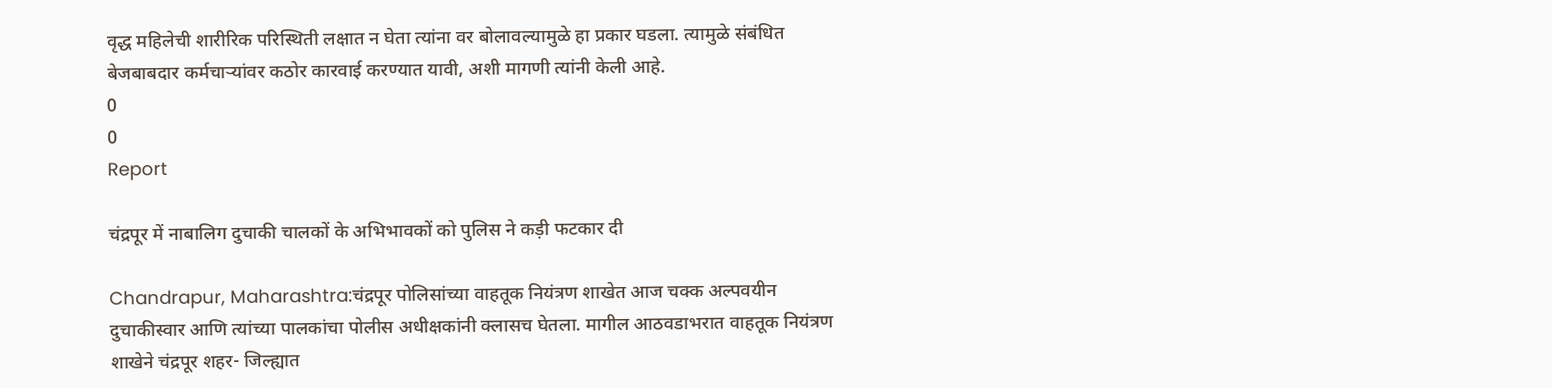वृद्ध महिलेची शारीरिक परिस्थिती लक्षात न घेता त्यांना वर बोलावल्यामुळे हा प्रकार घडला. त्यामुळे संबंधित बेजबाबदार कर्मचाऱ्यांवर कठोर कारवाई करण्यात यावी, अशी मागणी त्यांनी केली आहे.
0
0
Report

चंद्रपूर में नाबालिग दुचाकी चालकों के अभिभावकों को पुलिस ने कड़ी फटकार दी

Chandrapur, Maharashtra:चंद्रपूर पोलिसांच्या वाहतूक नियंत्रण शाखेत आज चक्क अल्पवयीन दुचाकीस्वार आणि त्यांच्या पालकांचा पोलीस अधीक्षकांनी क्लासच घेतला. मागील आठवडाभरात वाहतूक नियंत्रण शाखेने चंद्रपूर शहर- जिल्ह्यात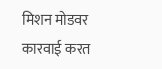मिशन मोडवर कारवाई करत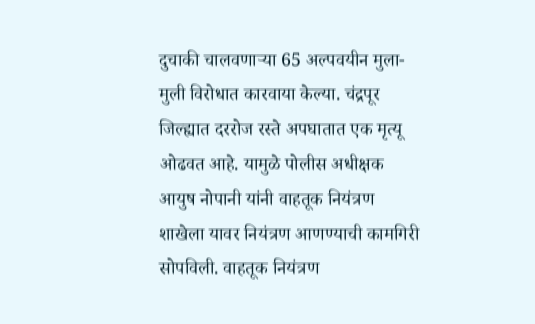दुचाकी चालवणाऱ्या 65 अल्पवयीन मुला-मुली विरोधात कारवाया केल्या. चंद्रपूर जिल्ह्यात दररोज रस्ते अपघातात एक मृत्यू ओढवत आहे. यामुळे पोलीस अधीक्षक आयुष नोपानी यांनी वाहतूक नियंत्रण शाखेला यावर नियंत्रण आणण्याची कामगिरी सोपविली. वाहतूक नियंत्रण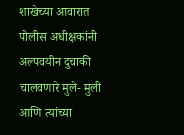शाखेच्या आवारात पोलीस अधीक्षकांनी अल्पवयीन दुचाकी चालवणारे मुले- मुली आणि त्यांच्या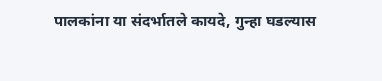पालकांना या संदर्भातले कायदे, गुन्हा घडल्यास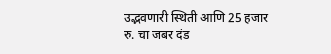उद्भवणारी स्थिती आणि 25 हजार रु. चा जबर दंड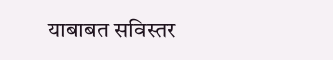याबाबत सविस्तर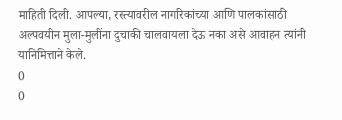माहिती दिली. आपल्या, रस्त्यावरील नागरिकांच्या आणि पालकांसाठी अल्पवयीन मुला-मुलींना दुचाकी चालवायला देऊ नका असे आवाहन त्यांनी यानिमित्ताने केले.
0
0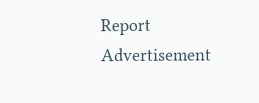Report
Advertisement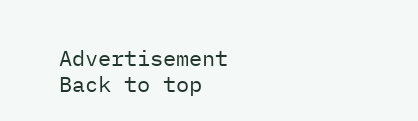Advertisement
Back to top